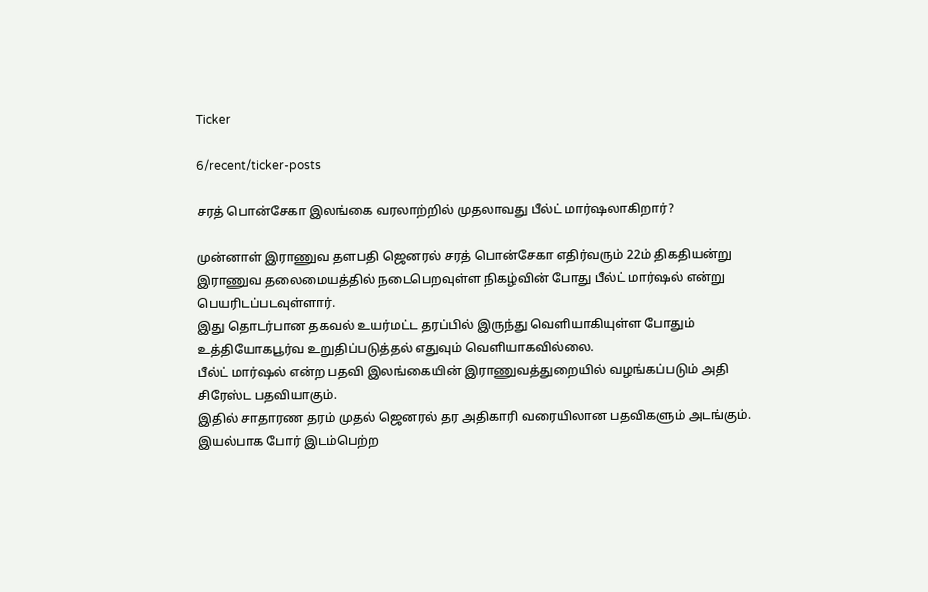Ticker

6/recent/ticker-posts

சரத் பொன்சேகா இலங்கை வரலாற்றில் முதலாவது பீல்ட் மார்ஷலாகிறார்?

முன்னாள் இராணுவ தளபதி ஜெனரல் சரத் பொன்சேகா எதிர்வரும் 22ம் திகதியன்று இராணுவ தலைமையத்தில் நடைபெறவுள்ள நிகழ்வின் போது பீல்ட் மார்ஷல் என்று பெயரிடப்படவுள்ளார்.
இது தொடர்பான தகவல் உயர்மட்ட தரப்பில் இருந்து வெளியாகியுள்ள போதும் உத்தியோகபூர்வ உறுதிப்படுத்தல் எதுவும் வெளியாகவில்லை.
பீல்ட் மார்ஷல் என்ற பதவி இலங்கையின் இராணுவத்துறையில் வழங்கப்படும் அதி சிரேஸ்ட பதவியாகும்.
இதில் சாதாரண தரம் முதல் ஜெனரல் தர அதிகாரி வரையிலான பதவிகளும் அடங்கும்.
இயல்பாக போர் இடம்பெற்ற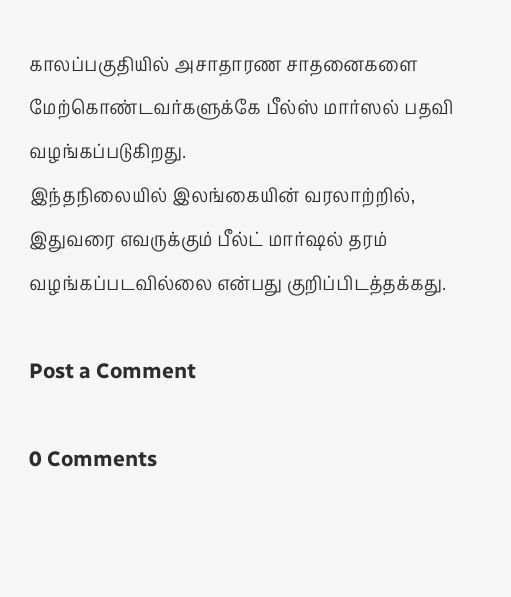காலப்பகுதியில் அசாதாரண சாதனைகளை மேற்கொண்டவர்களுக்கே பீல்ஸ் மார்ஸல் பதவி வழங்கப்படுகிறது.
இந்தநிலையில் இலங்கையின் வரலாற்றில், இதுவரை எவருக்கும் பீல்ட் மார்ஷல் தரம் வழங்கப்படவில்லை என்பது குறிப்பிடத்தக்கது.

Post a Comment

0 Comments